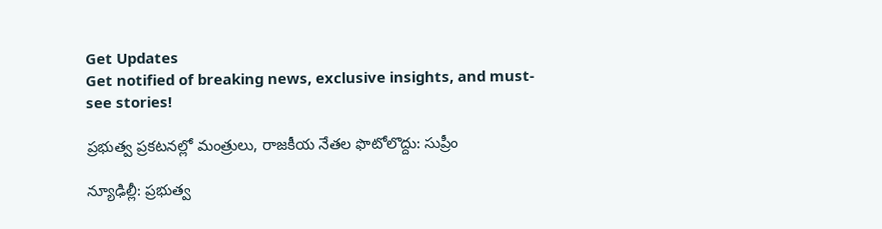Get Updates
Get notified of breaking news, exclusive insights, and must-see stories!

ప్రభుత్వ ప్రకటనల్లో మంత్రులు, రాజకీయ నేతల ఫొటోలొద్దు: సుప్రీం

న్యూఢిల్లీ: ప్రభుత్వ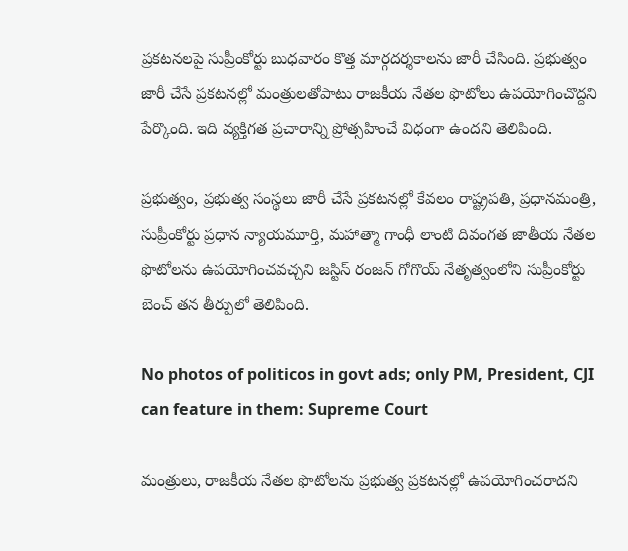ప్రకటనలపై సుప్రీంకోర్టు బుధవారం కొత్త మార్గదర్శకాలను జారీ చేసింది. ప్రభుత్వం జారీ చేసే ప్రకటనల్లో మంత్రులతోపాటు రాజకీయ నేతల ఫొటోలు ఉపయోగించొద్దని పేర్కొంది. ఇది వ్యక్తిగత ప్రచారాన్ని ప్రోత్సహించే విధంగా ఉందని తెలిపింది.

ప్రభుత్వం, ప్రభుత్వ సంస్థలు జారీ చేసే ప్రకటనల్లో కేవలం రాష్ట్రపతి, ప్రధానమంత్రి, సుప్రీంకోర్టు ప్రధాన న్యాయమూర్తి, మహాత్మా గాంధీ లాంటి దివంగత జాతీయ నేతల ఫొటోలను ఉపయోగించవచ్చని జస్టిస్ రంజన్ గోగొయ్ నేతృత్వంలోని సుప్రీంకోర్టు బెంచ్ తన తీర్పులో తెలిపింది.

No photos of politicos in govt ads; only PM, President, CJI can feature in them: Supreme Court

మంత్రులు, రాజకీయ నేతల ఫొటోలను ప్రభుత్వ ప్రకటనల్లో ఉపయోగించరాదని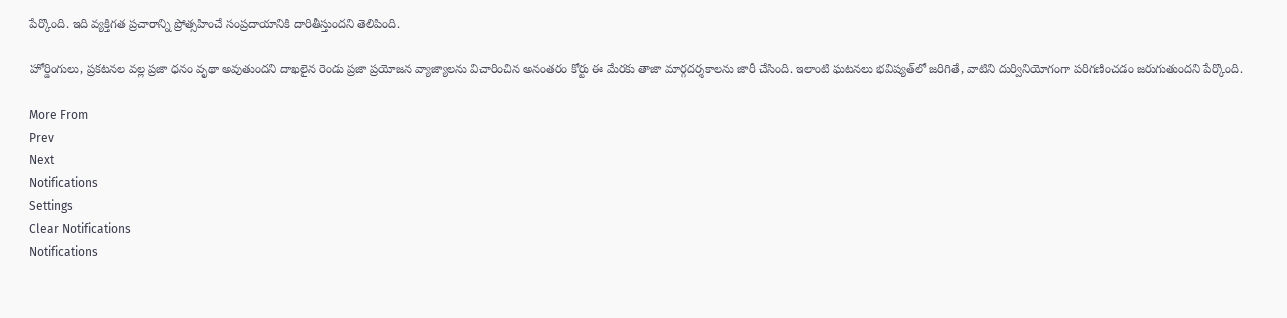పేర్కొంది. ఇది వ్యక్తిగత ప్రచారాన్ని ప్రోత్సహించే సంప్రదాయానికి దారితీస్తుందని తెలిపింది.

హోర్డింగులు, ప్రకటనల వల్ల ప్రజా ధనం వృథా అవుతుందని దాఖలైన రెండు ప్రజా ప్రయోజన వ్యాజ్యాలను విచారించిన అనంతరం కోర్టు ఈ మేరకు తాజా మార్గదర్శకాలను జారీ చేసింది. ఇలాంటి ఘటనలు భవిష్యత్‌లో జరిగితే, వాటిని దుర్వినియోగంగా పరిగణించడం జరుగుతుందని పేర్కొంది.

More From
Prev
Next
Notifications
Settings
Clear Notifications
Notifications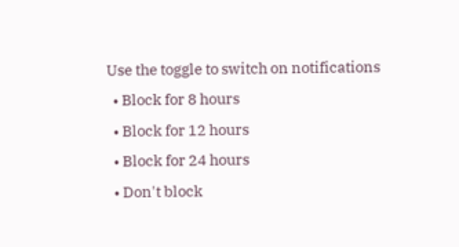Use the toggle to switch on notifications
  • Block for 8 hours
  • Block for 12 hours
  • Block for 24 hours
  • Don't block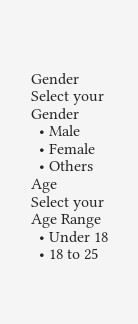Gender
Select your Gender
  • Male
  • Female
  • Others
Age
Select your Age Range
  • Under 18
  • 18 to 25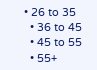• 26 to 35
  • 36 to 45
  • 45 to 55
  • 55+